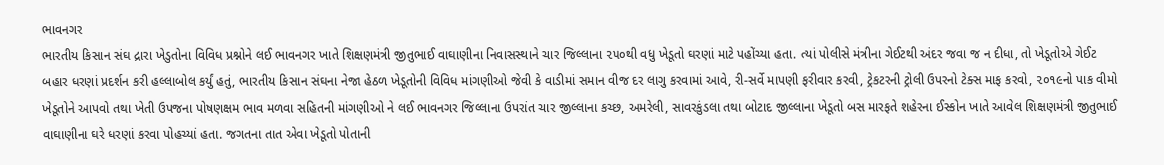ભાવનગર
ભારતીય કિસાન સંઘ દ્રારા ખેડુતોના વિવિધ પ્રશ્નોને લઈ ભાવનગર ખાતે શિક્ષણમંત્રી જીતુભાઈ વાઘાણીના નિવાસસ્થાને ચાર જિલ્લાના ૨૫૦થી વધુ ખેડૂતો ઘરણાં માટે પહોંચ્યા હતા. ત્યાં પોલીસે મંત્રીના ગેઈટથી અંદર જવા જ ન દીધા, તો ખેડૂતોએ ગેઈટ બહાર ધરણાં પ્રદર્શન કરી હલ્લાબોલ કર્યું હતું, ભારતીય કિસાન સંઘના નેજા હેઠળ ખેડૂતોની વિવિધ માંગણીઓ જેવી કે વાડીમાં સમાન વીજ દર લાગુ કરવામાં આવે, રી-સર્વે માપણી ફરીવાર કરવી, ટ્રેકટરની ટ્રોલી ઉપરનો ટેક્સ માફ કરવો, ૨૦૧૯નો પાક વીમો ખેડૂતોને આપવો તથા ખેતી ઉપજના પોષણક્ષમ ભાવ મળવા સહિતની માંગણીઓ ને લઈ ભાવનગર જિલ્લાના ઉપરાંત ચાર જીલ્લાના કચ્છ, અમરેલી, સાવરકુંડલા તથા બોટાદ જીલ્લાના ખેડૂતો બસ મારફતે શહેરના ઈસ્કોન ખાતે આવેલ શિક્ષણમંત્રી જીતુભાઈ વાઘાણીના ઘરે ધરણાં કરવા પોહચ્યાં હતા. જગતના તાત એવા ખેડૂતો પોતાની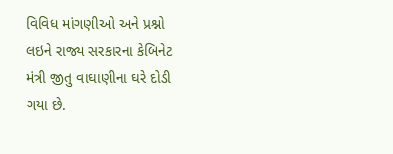વિવિધ માંગણીઓ અને પ્રશ્નો લઇને રાજ્ય સરકારના કેબિનેટ મંત્રી જીતુ વાઘાણીના ઘરે દોડી ગયા છે.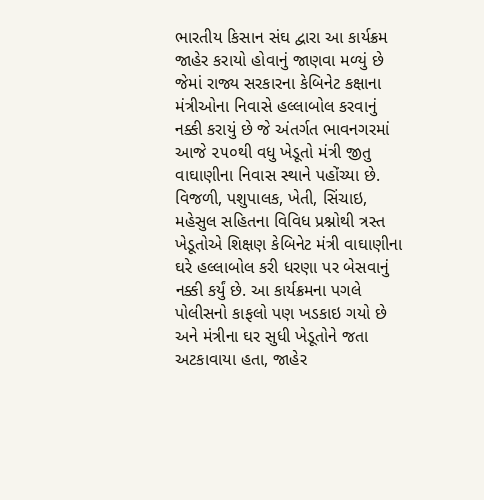ભારતીય કિસાન સંઘ દ્વારા આ કાર્યક્રમ જાહેર કરાયો હોવાનું જાણવા મળ્યું છે જેમાં રાજ્ય સરકારના કેબિનેટ કક્ષાના મંત્રીઓના નિવાસે હલ્લાબોલ કરવાનું નક્કી કરાયું છે જે અંતર્ગત ભાવનગરમાં આજે ૨૫૦થી વધુ ખેડૂતો મંત્રી જીતુ વાઘાણીના નિવાસ સ્થાને પહોંચ્યા છે. વિજળી, પશુપાલક, ખેતી, સિંચાઇ, મહેસુલ સહિતના વિવિધ પ્રશ્નોથી ત્રસ્ત ખેડૂતોએ શિક્ષણ કેબિનેટ મંત્રી વાઘાણીના ઘરે હલ્લાબોલ કરી ધરણા પર બેસવાનું નક્કી કર્યું છે. આ કાર્યક્રમના પગલે પોલીસનો કાફલો પણ ખડકાઇ ગયો છે અને મંત્રીના ઘર સુધી ખેડૂતોને જતા અટકાવાયા હતા, જાહેર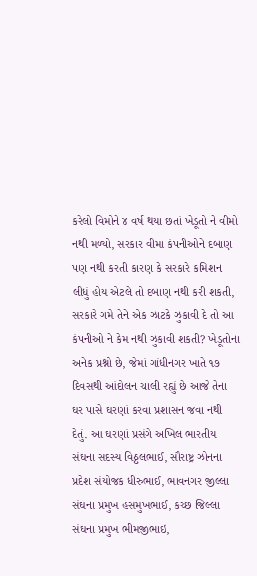કરેલો વિમોને ૪ વર્ષ થયા છતાં ખેડૂતો ને વીમો નથી મળ્યો, સરકાર વીમા કંપનીઓને દબાણ પણ નથી કરતી કારણ કે સરકારે કમિશન લીધું હોય એટલે તો દબાણ નથી કરી શકતી, સરકારે ગમે તેને એક ઝાટકે ઝુકાવી દે તો આ કંપનીઓ ને કેમ નથી ઝુકાવી શકતી? ખેડૂતોના અનેક પ્રશ્નો છે, જેમાં ગાંધીનગર ખાતે ૧૭ દિવસથી આંદોલન ચાલી રહ્યું છે આજે તેના ઘર પાસે ઘરણાં કરવા પ્રશાસન જવા નથી દેતું. આ ઘરણાં પ્રસંગે અખિલ ભારતીય સંઘના સદસ્ય વિઠ્ઠલભાઈ, સૌરાષ્ટ્ર ઝોનના પ્રદેશ સંયોજક ધીરુભાઈ, ભાવનગર જીલ્લા સંઘના પ્રમુખ હસમુખભાઈ, કચ્છ જિલ્લા સંઘના પ્રમુખ ભીમજીભાઇ,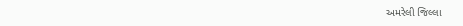અમરેલી જિલ્લા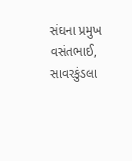સંઘના પ્રમુખ વસંતભાઈ, સાવરકુંડલા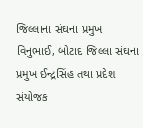જિલ્લાના સંઘના પ્રમુખ વિનુભાઈ, બોટાદ જિલ્લા સંઘના પ્રમુખ ઈન્દ્રસિંહ તથા પ્રદેશ સંયોજક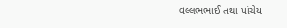વલ્લભભાઈ તથા પાંચેય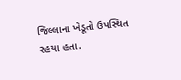જિલ્લાના ખેડૂતો ઉપસ્થિત રહયા હતા.